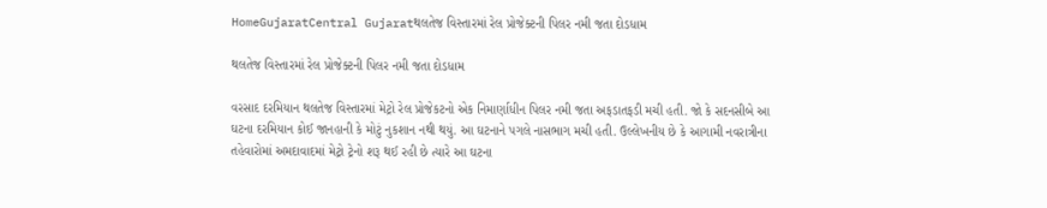HomeGujaratCentral Gujaratથલતેજ વિસ્તારમાં રેલ પ્રોજેક્ટની પિલર નમી જતા દોડધામ

થલતેજ વિસ્તારમાં રેલ પ્રોજેક્ટની પિલર નમી જતા દોડધામ

વરસાદ દરમિયાન થલતેજ વિસ્તારમાં મેટ્રો રેલ પ્રોજેકટનો એક નિમાર્ણાધીન પિલર નમી જતા અફડાતફડી મચી હતી. જો કે સદનસીબે આ ઘટના દરમિયાન કોઈ જાનહાની કે મોટું નુકશાન નથી થયું. આ ઘટનાને પગલે નાસભાગ મચી હતી. ઉલ્લેખનીય છે કે આગામી નવરાત્રીના તહેવારોમાં અમદાવાદમાં મેટ્રો ટ્રેનો શરૂ થઈ રહી છે ત્યારે આ ઘટના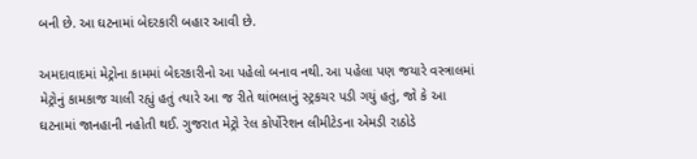બની છે. આ ઘટનામાં બેદરકારી બહાર આવી છે.

અમદાવાદમાં મેટ્રોના કામમાં બેદરકારીનો આ પહેલો બનાવ નથી. આ પહેલા પણ જયારે વસ્ત્રાલમાં મેટ્રોનું કામકાજ ચાલી રહ્યું હતું ત્યારે આ જ રીતે થાંભલાનું સ્ટ્રકચર પડી ગયું હતું, જો કે આ ઘટનામાં જાનહાની નહોતી થઈ. ગુજરાત મેટ્રો રેલ કોર્પોરેશન લીમીટેડના એમડી રાઠોડે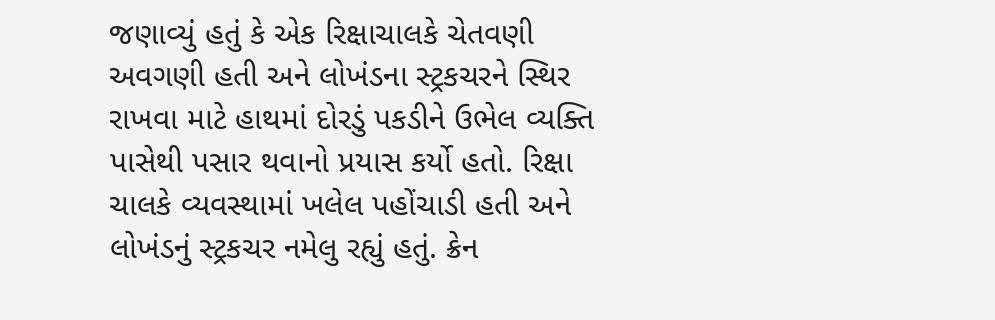જણાવ્યું હતું કે એક રિક્ષાચાલકે ચેતવણી અવગણી હતી અને લોખંડના સ્ટ્રકચરને સ્થિર રાખવા માટે હાથમાં દોરડું પકડીને ઉભેલ વ્યક્તિ પાસેથી પસાર થવાનો પ્રયાસ કર્યો હતો. રિક્ષા ચાલકે વ્યવસ્થામાં ખલેલ પહોંચાડી હતી અને લોખંડનું સ્ટ્રકચર નમેલુ રહ્યું હતું. ક્રેન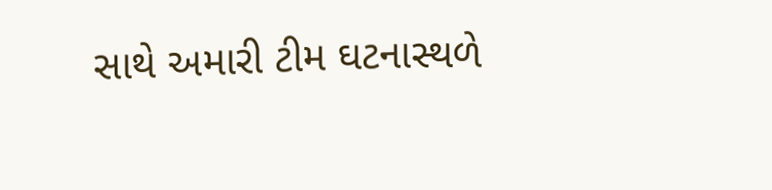સાથે અમારી ટીમ ઘટનાસ્થળે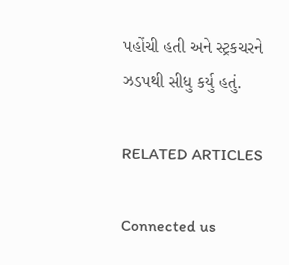પહોંચી હતી અને સ્ટ્રકચરને ઝડપથી સીધુ કર્યુ હતું.

RELATED ARTICLES

Connected us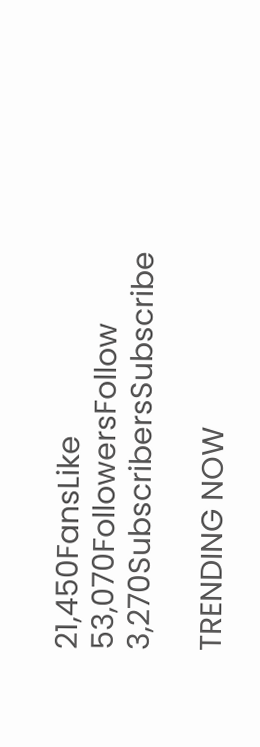21,450FansLike
53,070FollowersFollow
3,270SubscribersSubscribe

TRENDING NOW